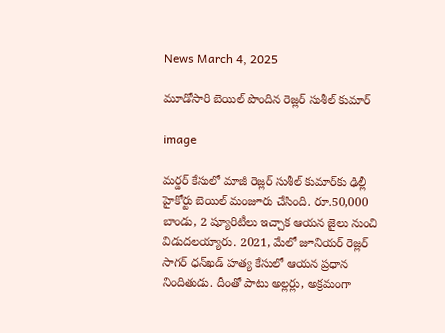News March 4, 2025

మూడోసారి బెయిల్ పొందిన రెజ్లర్ సుశీల్ కుమార్

image

మర్డర్ కేసులో మాజీ రెజ్లర్ సుశీల్ కుమార్‌కు ఢిల్లీ హైకోర్టు బెయిల్ మంజూరు చేసింది. రూ.50,000 బాండు, 2 ష్యూరిటీలు ఇచ్చాక ఆయన జైలు నుంచి విడుదలయ్యారు. 2021, మేలో జూనియర్ రెజ్లర్ సాగర్ ధన్‌ఖడ్ హత్య కేసులో ఆయన ప్రధాన నిందితుడు. దీంతో పాటు అల్లర్లు, అక్రమంగా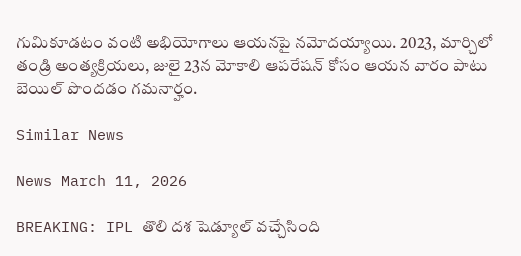గుమికూడటం వంటి అభియోగాలు ఆయనపై నమోదయ్యాయి. 2023, మార్చిలో తండ్రి అంత్యక్రియలు, జులై 23న మోకాలి ఆపరేషన్ కోసం ఆయన వారం పాటు బెయిల్ పొందడం గమనార్హం.

Similar News

News March 11, 2026

BREAKING: IPL తొలి దశ షెడ్యూల్ వచ్చేసింది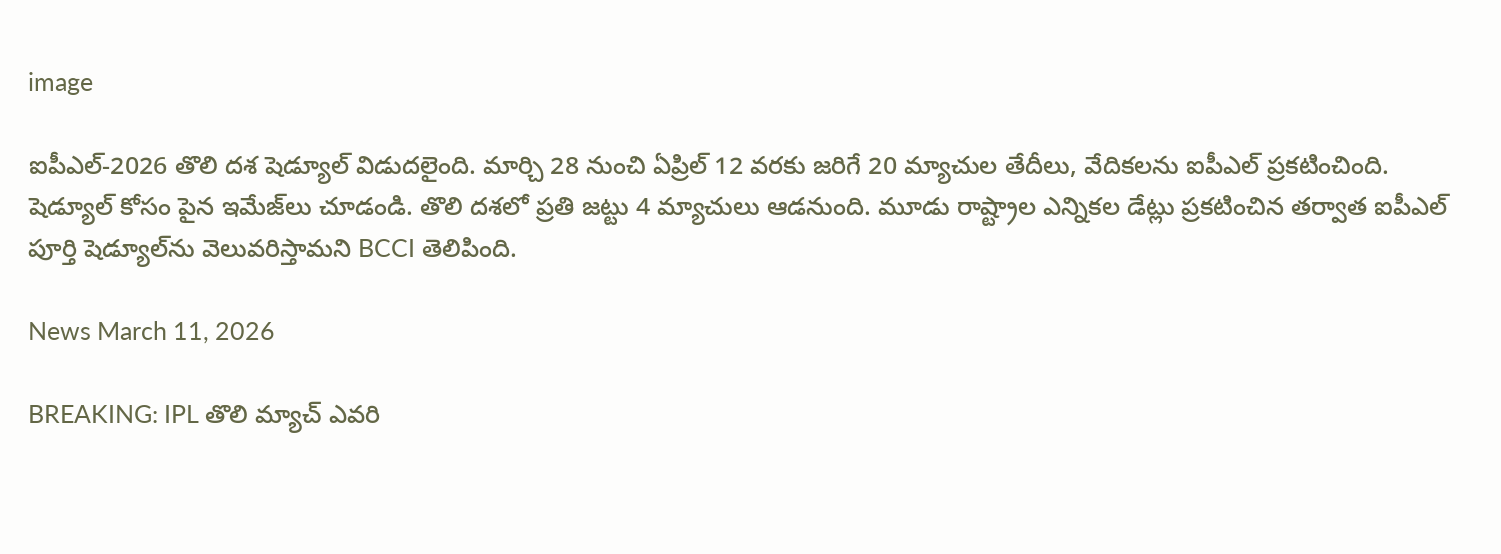image

ఐపీఎల్-2026 తొలి దశ షెడ్యూల్ విడుదలైంది. మార్చి 28 నుంచి ఏప్రిల్ 12 వరకు జరిగే 20 మ్యాచుల తేదీలు, వేదికలను ఐపీఎల్ ప్రకటించింది. షెడ్యూల్ కోసం పైన ఇమేజ్‌లు చూడండి. తొలి దశలో ప్రతి జట్టు 4 మ్యాచులు ఆడనుంది. మూడు రాష్ట్రాల ఎన్నికల డేట్లు ప్రకటించిన తర్వాత ఐపీఎల్ పూర్తి షెడ్యూల్‌ను వెలువరిస్తామని BCCI తెలిపింది.

News March 11, 2026

BREAKING: IPL తొలి మ్యాచ్ ఎవరి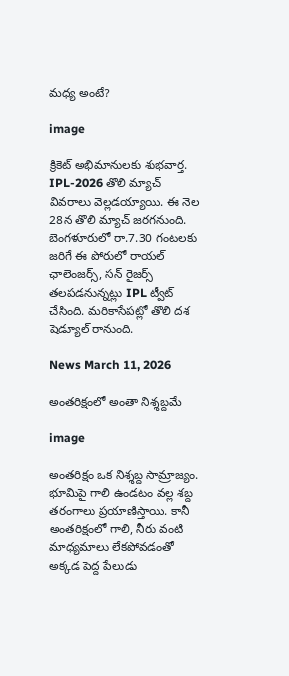మధ్య అంటే?

image

క్రికెట్ అభిమానులకు శుభవార్త. IPL-2026 తొలి మ్యాచ్ వివరాలు వెల్లడయ్యాయి. ఈ నెల 28న తొలి మ్యాచ్ జరగనుంది. బెంగళూరులో రా.7.30 గంటలకు జరిగే ఈ పోరులో రాయల్ ఛాలెంజర్స్, సన్ రైజర్స్ తలపడనున్నట్లు IPL ట్వీట్ చేసింది. మరికాసేపట్లో తొలి దశ షెడ్యూల్ రానుంది.

News March 11, 2026

అంతరిక్షంలో అంతా నిశ్శబ్దమే

image

అంతరిక్షం ఒక నిశ్శబ్ద సామ్రాజ్యం. భూమిపై గాలి ఉండటం వల్ల శబ్ద తరంగాలు ప్రయాణిస్తాయి. కానీ అంతరిక్షంలో గాలి, నీరు వంటి మాధ్యమాలు లేకపోవడంతో అక్కడ పెద్ద పేలుడు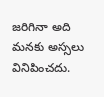జరిగినా అది మనకు అస్సలు వినిపించదు.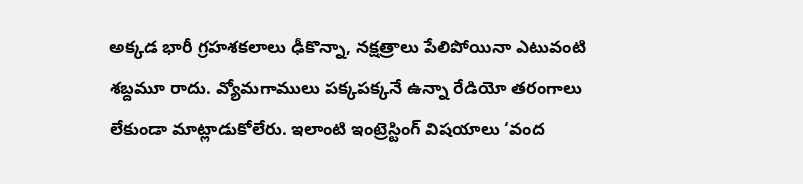అక్కడ భారీ గ్రహశకలాలు ఢీకొన్నా, నక్షత్రాలు పేలిపోయినా ఎటువంటి శబ్దమూ రాదు. వ్యోమగాములు పక్కపక్కనే ఉన్నా రేడియో తరంగాలు లేకుండా మాట్లాడుకోలేరు. ఇలాంటి ఇంట్రెస్టింగ్ విషయాలు ‘వంద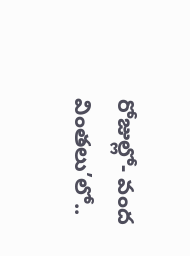రోజుల్లో- వంద వింతలు’లో..